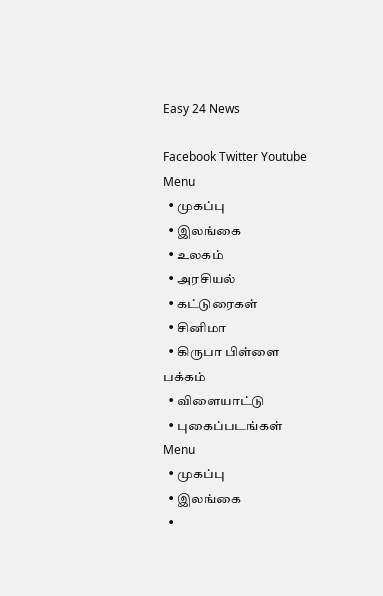Easy 24 News

Facebook Twitter Youtube
Menu
  • முகப்பு
  • இலங்கை
  • உலகம்
  • அரசியல்
  • கட்டுரைகள்
  • சினிமா
  • கிருபா பிள்ளை பக்கம்
  • விளையாட்டு
  • புகைப்படங்கள்
Menu
  • முகப்பு
  • இலங்கை
  •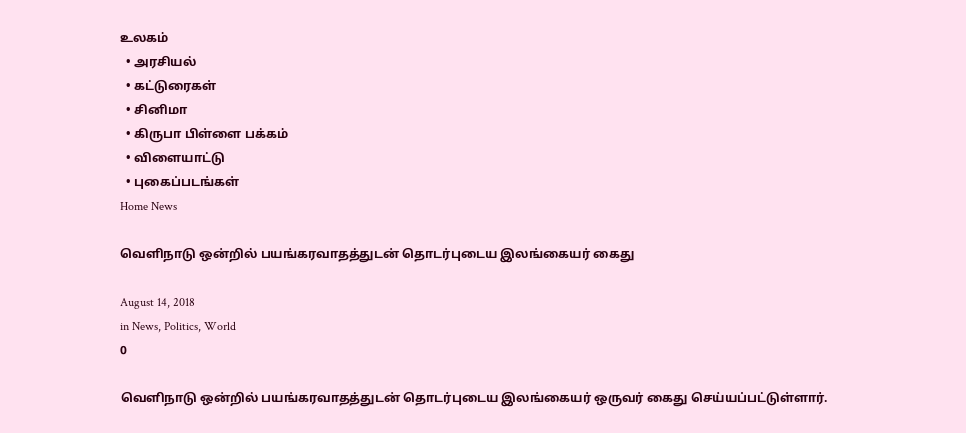உலகம்
  • அரசியல்
  • கட்டுரைகள்
  • சினிமா
  • கிருபா பிள்ளை பக்கம்
  • விளையாட்டு
  • புகைப்படங்கள்
Home News

வெளிநாடு ஒன்றில் பயங்கரவாதத்துடன் தொடர்புடைய இலங்கையர் கைது

August 14, 2018
in News, Politics, World
0

வெளிநாடு ஒன்றில் பயங்கரவாதத்துடன் தொடர்புடைய இலங்கையர் ஒருவர் கைது செய்யப்பட்டுள்ளார்.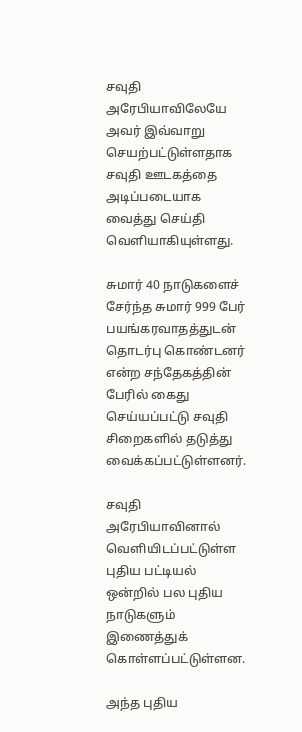சவுதி அரேபியாவிலேயே அவர் இவ்வாறு செயற்பட்டுள்ளதாக சவுதி ஊடகத்தை அடிப்படையாக வைத்து செய்தி வெளியாகியுள்ளது.

சுமார் 40 நாடுகளைச் சேர்ந்த சுமார் 999 பேர் பயங்கரவாதத்துடன் தொடர்பு கொண்டனர் என்ற சந்தேகத்தின் பேரில் கைது செய்யப்பட்டு சவுதி சிறைகளில் தடுத்து வைக்கப்பட்டுள்ளனர்.

சவுதி அரேபியாவினால் வெளியிடப்பட்டுள்ள புதிய பட்டியல் ஒன்றில் பல புதிய நாடுகளும் இணைத்துக் கொள்ளப்பட்டுள்ளன.

அந்த புதிய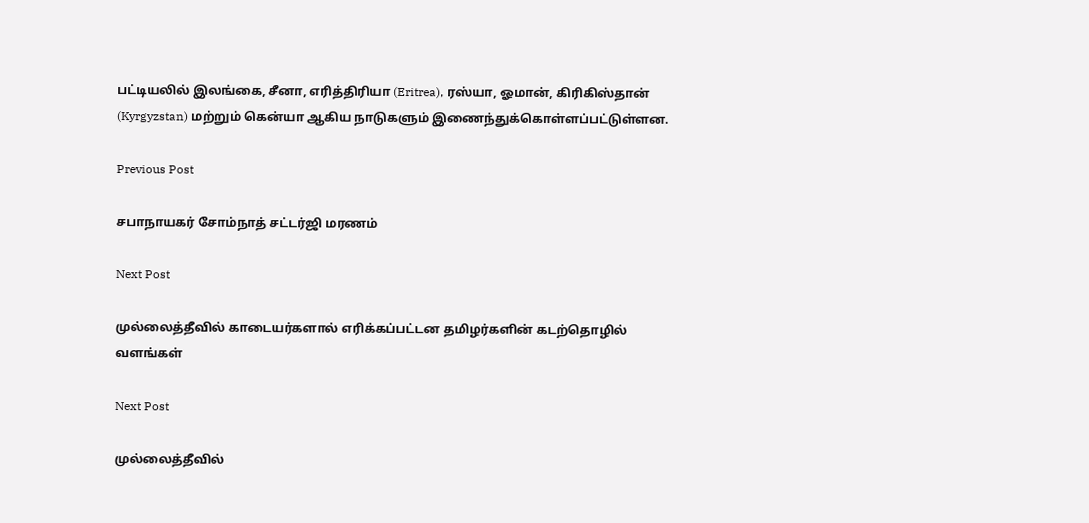பட்டியலில் இலங்கை, சீனா, எரித்திரியா (Eritrea), ரஸ்யா, ஓமான், கிரிகிஸ்தான் (Kyrgyzstan) மற்றும் கென்யா ஆகிய நாடுகளும் இணைந்துக்கொள்ளப்பட்டுள்ளன.

Previous Post

சபாநாயகர் சோம்நாத் சட்டர்ஜி மரணம்

Next Post

முல்லைத்தீவில் காடையர்களால் எரிக்கப்பட்டன தமிழர்களின் கடற்தொழில் வளங்கள்

Next Post

முல்லைத்தீவில்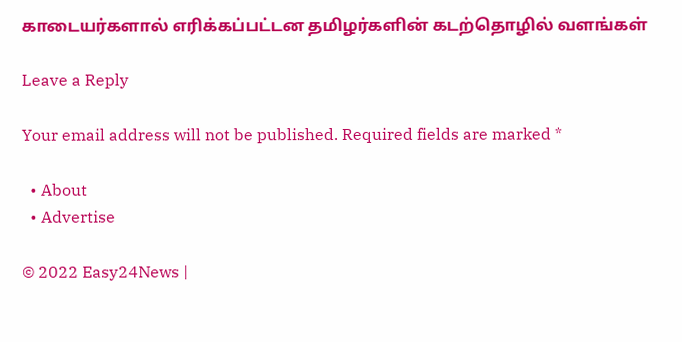காடையர்களால் எரிக்கப்பட்டன தமிழர்களின் கடற்தொழில் வளங்கள்

Leave a Reply

Your email address will not be published. Required fields are marked *

  • About
  • Advertise

© 2022 Easy24News |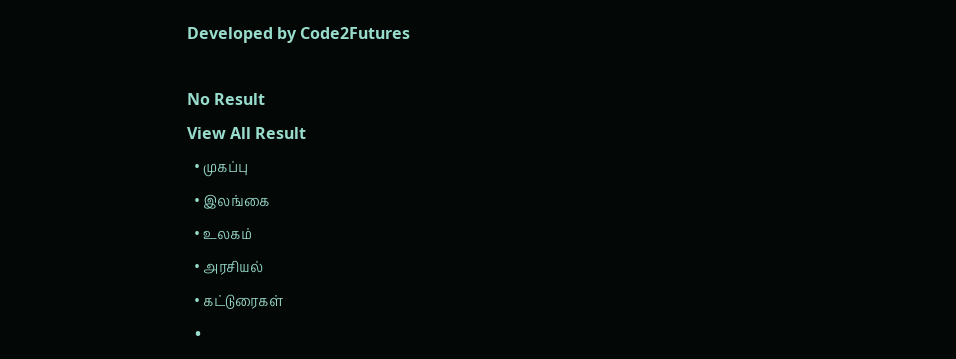Developed by Code2Futures

No Result
View All Result
  • முகப்பு
  • இலங்கை
  • உலகம்
  • அரசியல்
  • கட்டுரைகள்
  •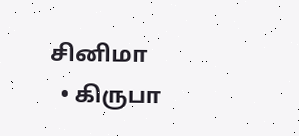சினிமா
  • கிருபா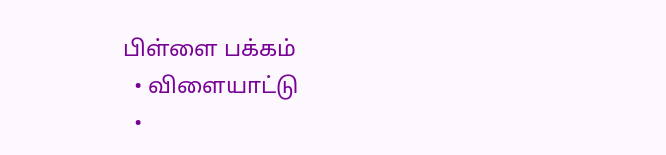பிள்ளை பக்கம்
  • விளையாட்டு
  •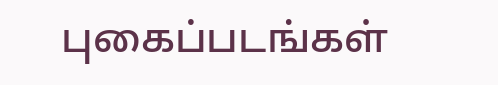புகைப்படங்கள்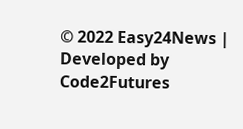© 2022 Easy24News | Developed by Code2Futures